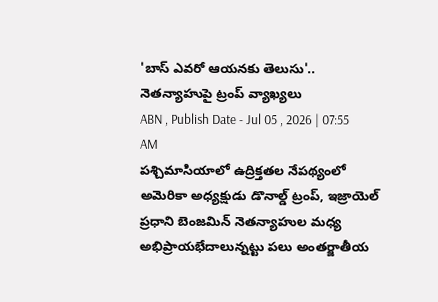'బాస్ ఎవరో ఆయనకు తెలుసు'.. నెతన్యాహుపై ట్రంప్ వ్యాఖ్యలు
ABN , Publish Date - Jul 05 , 2026 | 07:55 AM
పశ్చిమాసియాలో ఉద్రిక్తతల నేపథ్యంలో అమెరికా అధ్యక్షుడు డొనాల్డ్ ట్రంప్, ఇజ్రాయెల్ ప్రధాని బెంజమిన్ నెతన్యాహుల మధ్య అభిప్రాయభేదాలున్నట్టు పలు అంతర్జాతీయ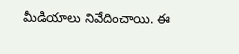మీడియాలు నివేదించాయి. ఈ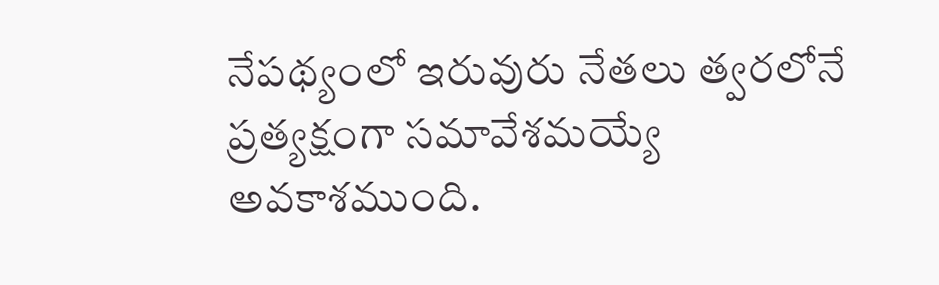నేపథ్యంలో ఇరువురు నేతలు త్వరలోనే ప్రత్యక్షంగా సమావేశమయ్యే అవకాశముంది.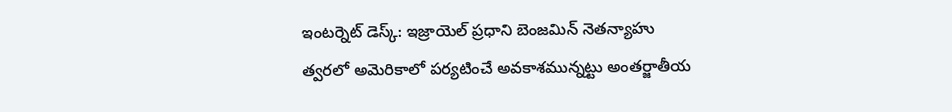ఇంటర్నెట్ డెస్క్: ఇజ్రాయెల్ ప్రధాని బెంజమిన్ నెతన్యాహు త్వరలో అమెరికాలో పర్యటించే అవకాశమున్నట్టు అంతర్జాతీయ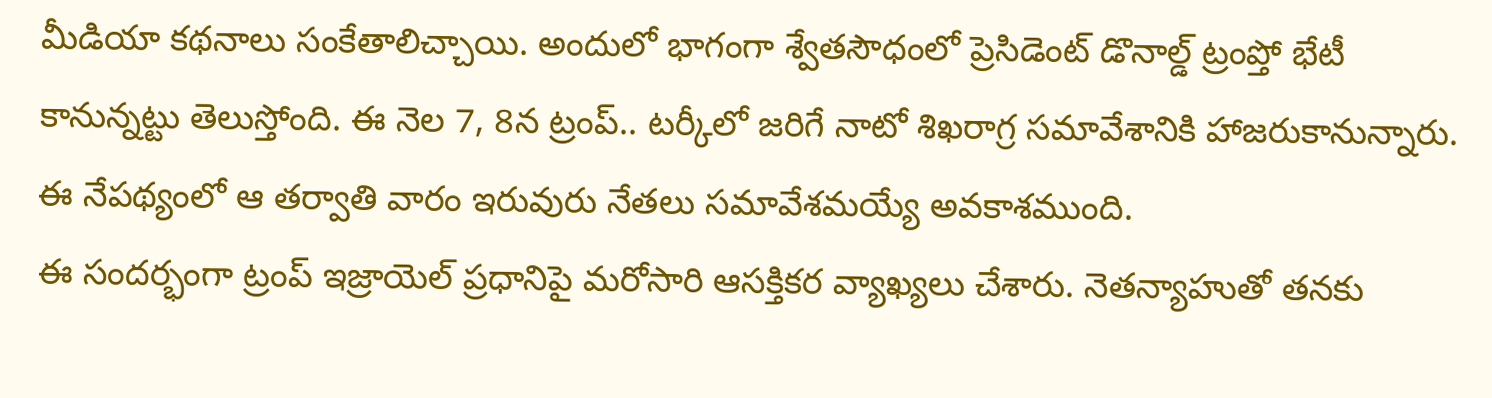మీడియా కథనాలు సంకేతాలిచ్చాయి. అందులో భాగంగా శ్వేతసౌధంలో ప్రెసిడెంట్ డొనాల్డ్ ట్రంప్తో భేటీ కానున్నట్టు తెలుస్తోంది. ఈ నెల 7, 8న ట్రంప్.. టర్కీలో జరిగే నాటో శిఖరాగ్ర సమావేశానికి హాజరుకానున్నారు. ఈ నేపథ్యంలో ఆ తర్వాతి వారం ఇరువురు నేతలు సమావేశమయ్యే అవకాశముంది.
ఈ సందర్భంగా ట్రంప్ ఇజ్రాయెల్ ప్రధానిపై మరోసారి ఆసక్తికర వ్యాఖ్యలు చేశారు. నెతన్యాహుతో తనకు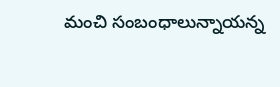మంచి సంబంధాలున్నాయన్న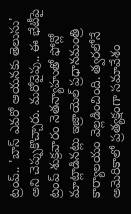ట్రంప్.. 'బాస్ ఎవరో ఆయనకు తెలుసు' అని చెప్పుకొచ్చారు. మరోవైపు.. ఈ భేటీపై ట్రంప్ శుక్రవారం నెతన్యాహుతో ఫోన్లో మాట్లాడినట్లు ఇజ్రాయెల్ ప్రధానమంత్రి కార్యాలయం వెల్లడించింది. త్వరలోనే అమెరికాలో ప్రత్యక్షంగా సమావేశం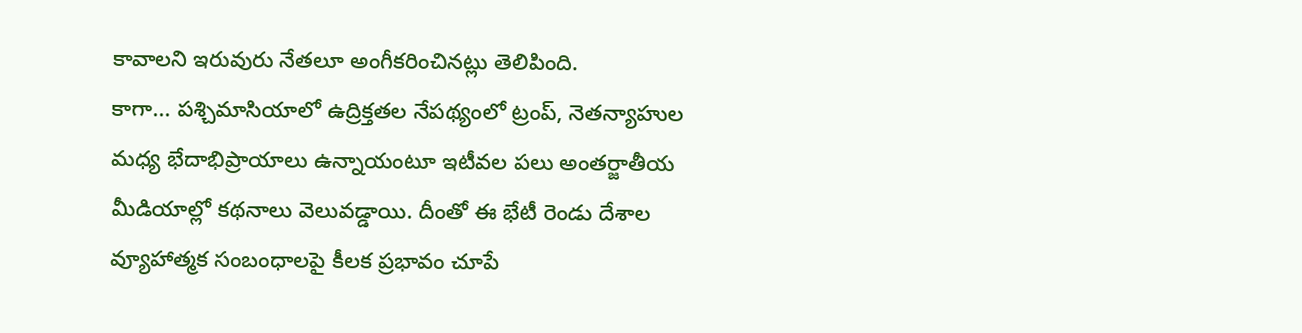కావాలని ఇరువురు నేతలూ అంగీకరించినట్లు తెలిపింది.
కాగా... పశ్చిమాసియాలో ఉద్రిక్తతల నేపథ్యంలో ట్రంప్, నెతన్యాహుల మధ్య భేదాభిప్రాయాలు ఉన్నాయంటూ ఇటీవల పలు అంతర్జాతీయ మీడియాల్లో కథనాలు వెలువడ్డాయి. దీంతో ఈ భేటీ రెండు దేశాల వ్యూహాత్మక సంబంధాలపై కీలక ప్రభావం చూపే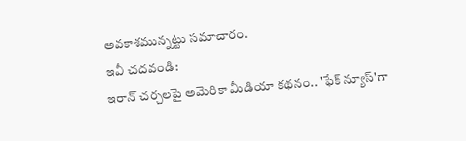అవకాశమున్నట్టు సమాచారం.
ఇవీ చదవండి:
ఇరాన్ చర్చలపై అమెరికా మీడియా కథనం.. 'ఫేక్ న్యూస్'గా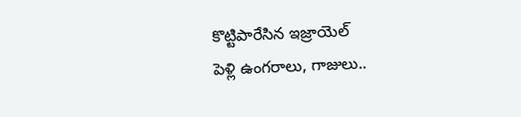కొట్టిపారేసిన ఇజ్రాయెల్
పెళ్లి ఉంగరాలు, గాజులు..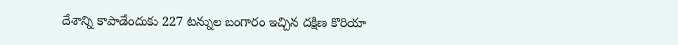దేశాన్ని కాపాడేందుకు 227 టన్నుల బంగారం ఇచ్చిన దక్షిణ కొరియా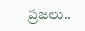ప్రజలు..